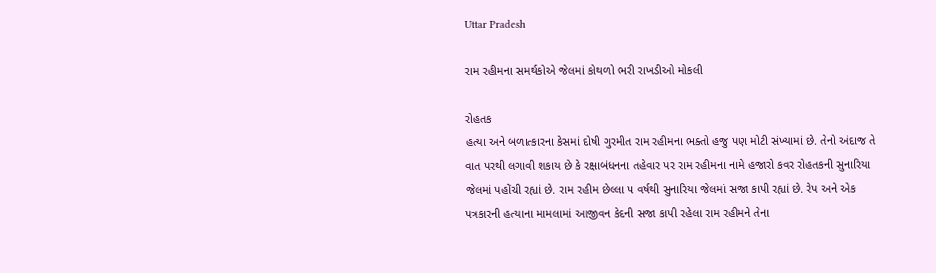Uttar Pradesh

રામ રહીમના સમર્થકોએ જેલમાં કોથળો ભરી રાખડીઓ મોકલી

રોહતક
હત્યા અને બળાત્કારના કેસમાં દોષી ગુરમીત રામ રહીમના ભક્તો હજુ પણ મોટી સંખ્યામાં છે. તેનો અંદાજ તે વાત પરથી લગાવી શકાય છે કે રક્ષાબંધનના તહેવાર પર રામ રહીમના નામે હજારો કવર રોહતકની સુનારિયા જેલમાં પહોંચી રહ્યાં છે. રામ રહીમ છેલ્લા ૫ વર્ષથી સુનારિયા જેલમાં સજા કાપી રહ્યાં છે. રેપ અને એક પત્રકારની હત્યાના મામલામાં આજીવન કેદની સજા કાપી રહેલા રામ રહીમને તેના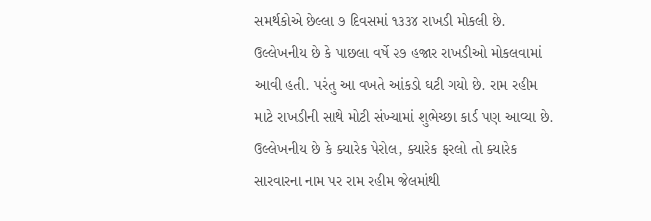સમર્થકોએ છેલ્લા ૭ દિવસમાં ૧૩૩૪ રાખડી મોકલી છે. ઉલ્લેખનીય છે કે પાછલા વર્ષે ૨૭ હજાર રાખડીઓ મોકલવામાં આવી હતી. પરંતુ આ વખતે આંકડો ઘટી ગયો છે. રામ રહીમ માટે રાખડીની સાથે મોટી સંખ્યામાં શુભેચ્છા કાર્ડ પણ આવ્યા છે. ઉલ્લેખનીય છે કે ક્યારેક પેરોલ, ક્યારેક ફરલો તો ક્યારેક સારવારના નામ પર રામ રહીમ જેલમાંથી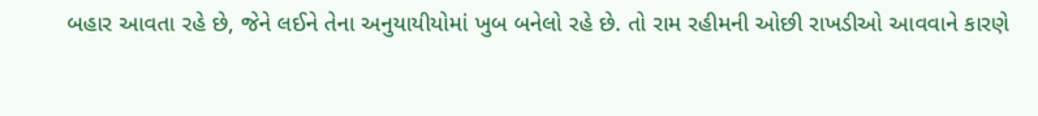બહાર આવતા રહે છે, જેને લઈને તેના અનુયાયીયોમાં ખુબ બનેલો રહે છે. તો રામ રહીમની ઓછી રાખડીઓ આવવાને કારણે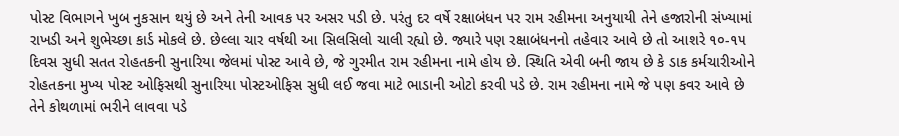પોસ્ટ વિભાગને ખુબ નુકસાન થયું છે અને તેની આવક પર અસર પડી છે. પરંતુ દર વર્ષે રક્ષાબંધન પર રામ રહીમના અનુયાયી તેને હજારોની સંખ્યામાં રાખડી અને શુભેચ્છા કાર્ડ મોકલે છે. છેલ્લા ચાર વર્ષથી આ સિલસિલો ચાલી રહ્યો છે. જ્યારે પણ રક્ષાબંધનનો તહેવાર આવે છે તો આશરે ૧૦-૧૫ દિવસ સુધી સતત રોહતકની સુનારિયા જેલમાં પોસ્ટ આવે છે, જે ગુરમીત રામ રહીમના નામે હોય છે. સ્થિતિ એવી બની જાય છે કે ડાક કર્મચારીઓને રોહતકના મુખ્ય પોસ્ટ ઓફિસથી સુનારિયા પોસ્ટઓફિસ સુધી લઈ જવા માટે ભાડાની ઓટો કરવી પડે છે. રામ રહીમના નામે જે પણ કવર આવે છે તેને કોથળામાં ભરીને લાવવા પડે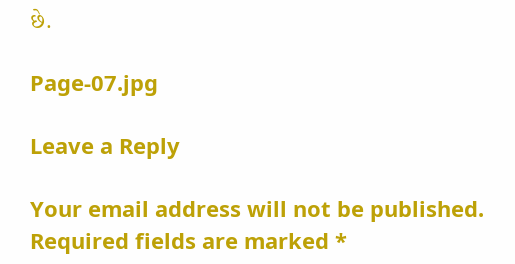છે.

Page-07.jpg

Leave a Reply

Your email address will not be published. Required fields are marked *